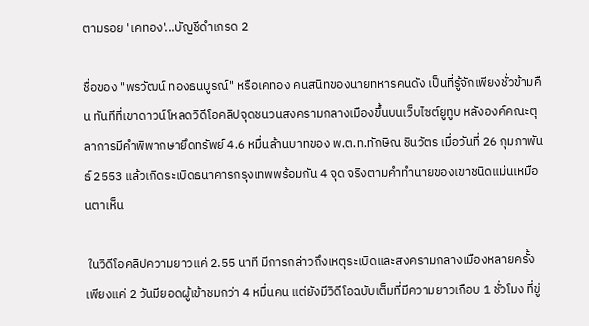ตามรอย 'เคทอง'...บัญชีดำเกรด 2

ชื่อของ "พรวัฒน์ ทองธนบูรณ์" หรือเคทอง คนสนิทของนายทหารคนดัง เป็นที่รู้จักเพียงชั่วข้ามคืน ทันทีที่เขาดาวน์โหลดวิดีโอคลิปจุดชนวนสงครามกลางเมืองขึ้นบนเว็บไซต์ยูทูบ หลังองค์คณะตุลาการมีคำพิพากษายึดทรัพย์ 4.6 หมื่นล้านบาทของ พ.ต.ท.ทักษิณ ชินวัตร เมื่อวันที่ 26 กุมภาพันธ์ 2553 แล้วเกิดระเบิดธนาคารกรุงเทพพร้อมกัน 4 จุด จริงตามคำทำนายของเขาชนิดแม่นเหมือนตาเห็น

 ในวิดีโอคลิปความยาวแค่ 2.55 นาที มีการกล่าวถึงเหตุระเบิดและสงครามกลางเมืองหลายครั้ง เพียงแค่ 2 วันมียอดผู้เข้าชมกว่า 4 หมื่นคน แต่ยังมีวิดีโอฉบับเต็มที่มีความยาวเกือบ 1 ชั่วโมง ที่ขู่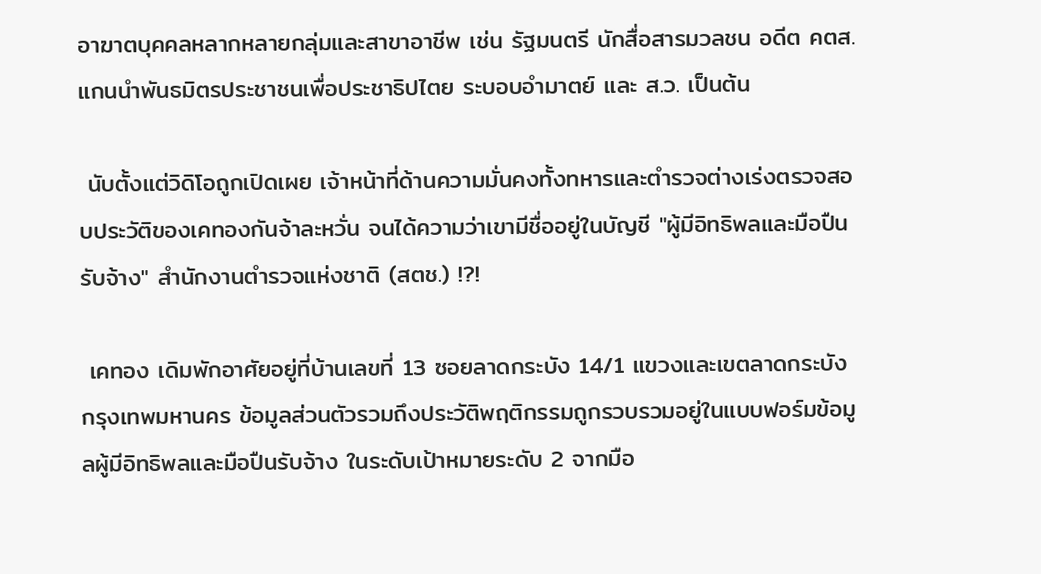อาฆาตบุคคลหลากหลายกลุ่มและสาขาอาชีพ เช่น รัฐมนตรี นักสื่อสารมวลชน อดีต คตส. แกนนำพันธมิตรประชาชนเพื่อประชาธิปไตย ระบอบอำมาตย์ และ ส.ว. เป็นต้น

 นับตั้งแต่วิดิโอถูกเปิดเผย เจ้าหน้าที่ด้านความมั่นคงทั้งทหารและตำรวจต่างเร่งตรวจสอบประวัติของเคทองกันจ้าละหวั่น จนได้ความว่าเขามีชื่ออยู่ในบัญชี "ผู้มีอิทธิพลและมือปืนรับจ้าง" สำนักงานตำรวจแห่งชาติ (สตช.) !?!

 เคทอง เดิมพักอาศัยอยู่ที่บ้านเลขที่ 13 ซอยลาดกระบัง 14/1 แขวงและเขตลาดกระบัง กรุงเทพมหานคร ข้อมูลส่วนตัวรวมถึงประวัติพฤติกรรมถูกรวบรวมอยู่ในแบบฟอร์มข้อมูลผู้มีอิทธิพลและมือปืนรับจ้าง ในระดับเป้าหมายระดับ 2 จากมือ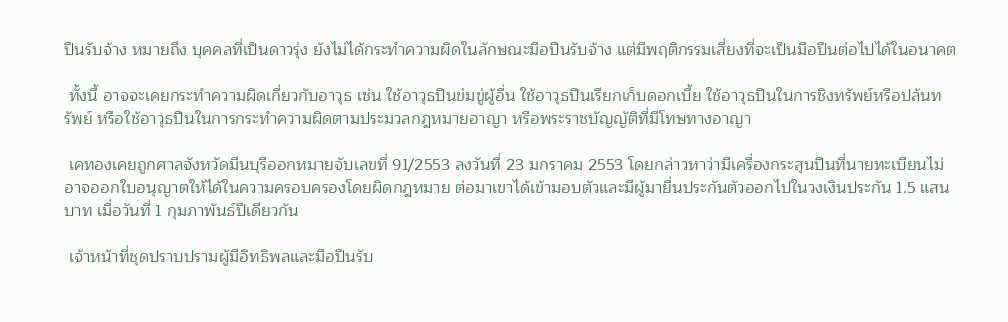ปืนรับจ้าง หมายถึง บุคคลที่เป็นดาวรุ่ง ยังไม่ได้กระทำความผิดในลักษณะมือปืนรับจ้าง แต่มีพฤติกรรมเสี่ยงที่จะเป็นมือปืนต่อไปได้ในอนาคต

 ทั้งนี้ อาจจะเคยกระทำความผิดเกี่ยวกับอาวุธ เช่น ใช้อาวุธปืนข่มขู่ผู้อื่น ใช้อาวุธปืนเรียกเก็บดอกเบี้ย ใช้อาวุธปืนในการชิงทรัพย์หรือปล้นทรัพย์ หรือใช้อาวุธปืนในการกระทำความผิดตามประมวลกฎหมายอาญา หรือพระราชบัญญัติที่มีโทษทางอาญา

 เคทองเคยถูกศาลจังหวัดมีนบุรีออกหมายจับเลขที่ 91/2553 ลงวันที่ 23 มกราคม 2553 โดยกล่าวหาว่ามีเครื่องกระสุนปืนที่นายทะเบียนไม่อาจออกใบอนุญาตให้ได้ในความครอบครองโดยผิดกฎหมาย ต่อมาเขาได้เข้ามอบตัวและมีผู้มายื่นประกันตัวออกไปในวงเงินประกัน 1.5 แสนบาท เมื่อวันที่ 1 กุมภาพันธ์ปีเดียวกัน

 เจ้าหน้าที่ชุดปราบปรามผู้มีอิทธิพลและมือปืนรับ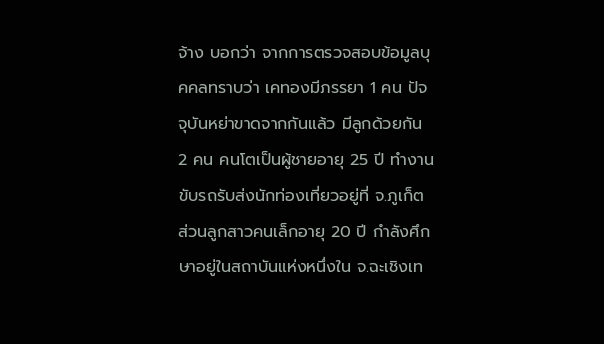จ้าง บอกว่า จากการตรวจสอบข้อมูลบุคคลทราบว่า เคทองมีภรรยา 1 คน ปัจจุบันหย่าขาดจากกันแล้ว มีลูกด้วยกัน 2 คน คนโตเป็นผู้ชายอายุ 25 ปี ทำงานขับรถรับส่งนักท่องเที่ยวอยู่ที่ จ.ภูเก็ต ส่วนลูกสาวคนเล็กอายุ 20 ปี กำลังศึกษาอยู่ในสถาบันแห่งหนึ่งใน จ.ฉะเชิงเท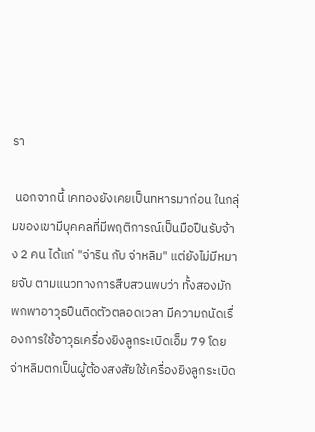รา

 นอกจากนี้ เคทองยังเคยเป็นทหารมาก่อน ในกลุ่มของเขามีบุคคลที่มีพฤติการณ์เป็นมือปืนรับจ้าง 2 คน ได้แก่ "จ่าริน กับ จ่าหลิม" แต่ยังไม่มีหมายจับ ตามแนวทางการสืบสวนพบว่า ทั้งสองมักพกพาอาวุธปืนติดตัวตลอดเวลา มีความถนัดเรื่องการใช้อาวุธเครื่องยิงลูกระเบิดเอ็ม 79 โดยจ่าหลิมตกเป็นผู้ต้องสงสัยใช้เครื่องยิงลูกระเบิด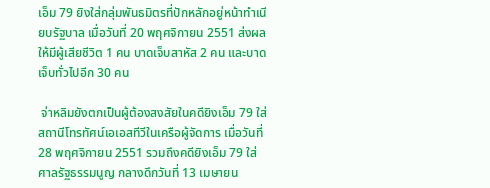เอ็ม 79 ยิงใส่กลุ่มพันธมิตรที่ปักหลักอยู่หน้าทำเนียบรัฐบาล เมื่อวันที่ 20 พฤศจิกายน 2551 ส่งผลให้มีผู้เสียชีวิต 1 คน บาดเจ็บสาหัส 2 คน และบาดเจ็บทั่วไปอีก 30 คน

 จ่าหลิมยังตกเป็นผู้ต้องสงสัยในคดียิงเอ็ม 79 ใส่สถานีโทรทัศน์เอเอสทีวีในเครือผู้จัดการ เมื่อวันที่ 28 พฤศจิกายน 2551 รวมถึงคดียิงเอ็ม 79 ใส่ศาลรัฐธรรมนูญ กลางดึกวันที่ 13 เมษายน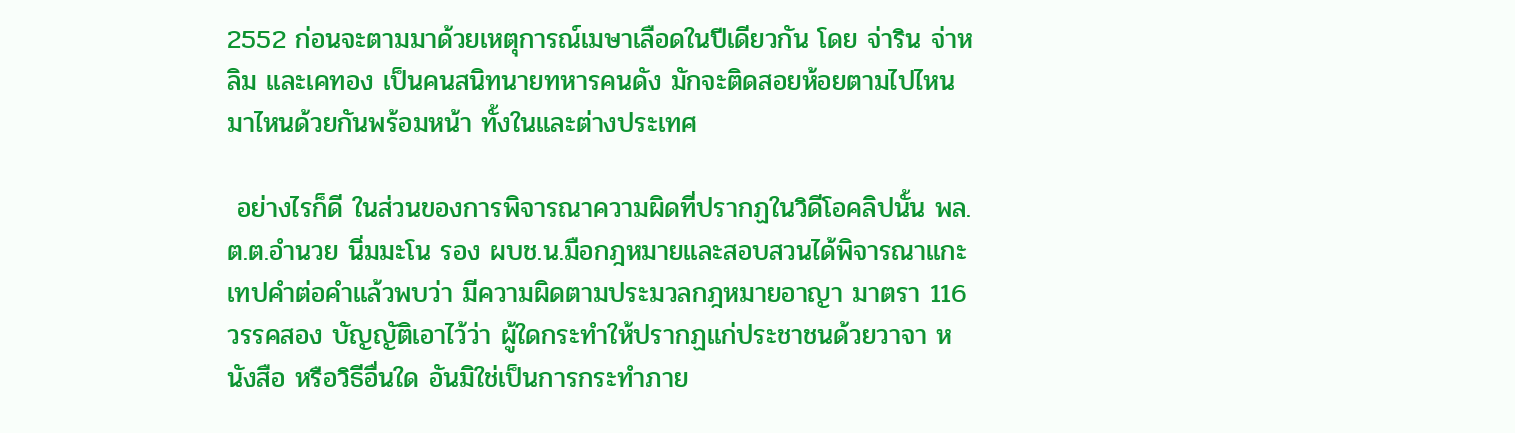2552 ก่อนจะตามมาด้วยเหตุการณ์เมษาเลือดในปีเดียวกัน โดย จ่าริน จ่าหลิม และเคทอง เป็นคนสนิทนายทหารคนดัง มักจะติดสอยห้อยตามไปไหนมาไหนด้วยกันพร้อมหน้า ทั้งในและต่างประเทศ

 อย่างไรก็ดี ในส่วนของการพิจารณาความผิดที่ปรากฏในวิดีโอคลิปนั้น พล.ต.ต.อำนวย นิ่มมะโน รอง ผบช.น.มือกฎหมายและสอบสวนได้พิจารณาแกะเทปคำต่อคำแล้วพบว่า มีความผิดตามประมวลกฎหมายอาญา มาตรา 116 วรรคสอง บัญญัติเอาไว้ว่า ผู้ใดกระทำให้ปรากฏแก่ประชาชนด้วยวาจา หนังสือ หรือวิธีอื่นใด อันมิใช่เป็นการกระทำภาย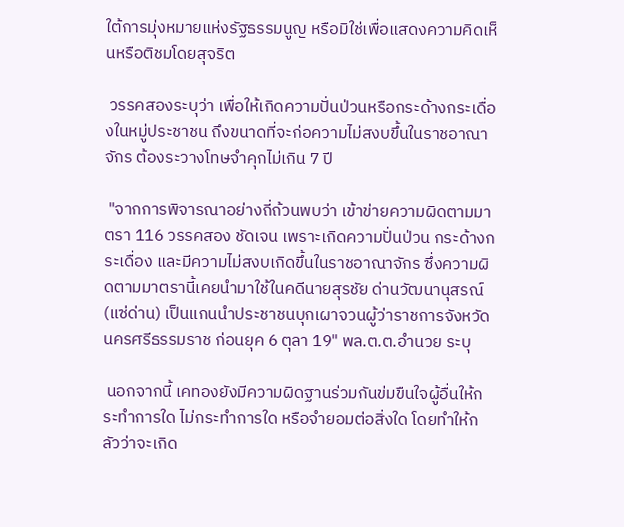ใต้การมุ่งหมายแห่งรัฐธรรมนูญ หรือมิใช่เพื่อแสดงความคิดเห็นหรือติชมโดยสุจริต

 วรรคสองระบุว่า เพื่อให้เกิดความปั่นป่วนหรือกระด้างกระเดื่องในหมู่ประชาชน ถึงขนาดที่จะก่อความไม่สงบขึ้นในราชอาณาจักร ต้องระวางโทษจำคุกไม่เกิน 7 ปี

 "จากการพิจารณาอย่างถี่ถ้วนพบว่า เข้าข่ายความผิดตามมาตรา 116 วรรคสอง ชัดเจน เพราะเกิดความปั่นป่วน กระด้างกระเดื่อง และมีความไม่สงบเกิดขึ้นในราชอาณาจักร ซึ่งความผิดตามมาตรานี้เคยนำมาใช้ในคดีนายสุรชัย ด่านวัฒนานุสรณ์ (แซ่ด่าน) เป็นแกนนำประชาชนบุกเผาจวนผู้ว่าราชการจังหวัดนครศรีธรรมราช ก่อนยุค 6 ตุลา 19" พล.ต.ต.อำนวย ระบุ

 นอกจากนี้ เคทองยังมีความผิดฐานร่วมกันข่มขืนใจผู้อื่นให้กระทำการใด ไม่กระทำการใด หรือจำยอมต่อสิ่งใด โดยทำให้กลัวว่าจะเกิด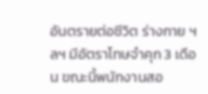อันตรายต่อชีวิต ร่างกาย ฯลฯ มีอัตราโทษจำคุก 3 เดือน ขณะนี้พนักงานสอ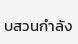บสวนกำลัง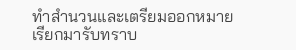ทำสำนวนและเตรียมออกหมายเรียกมารับทราบ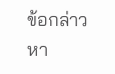ข้อกล่าวหา